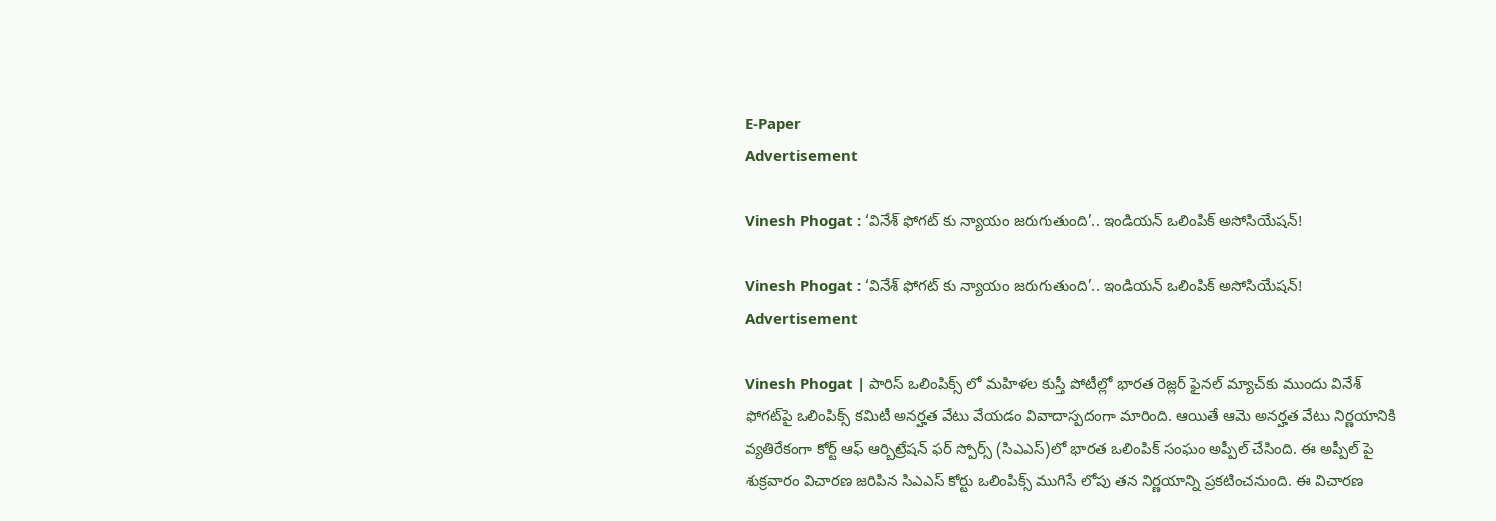E-Paper
Advertisement

Vinesh Phogat : ‘వినేశ్ ఫోగట్ కు న్యాయం జరుగుతుంది’.. ఇండియన్ ఒలింపిక్ అసోసియేషన్!

Vinesh Phogat : ‘వినేశ్ ఫోగట్ కు న్యాయం జరుగుతుంది’.. ఇండియన్ ఒలింపిక్ అసోసియేషన్!
Advertisement

Vinesh Phogat | పారిస్ ఒలింపిక్స్ లో మహిళల కుస్తీ పోటీల్లో భారత రెజ్లర్ ఫైనల్ మ్యాచ్‌కు ముందు వినేశ్ ఫోగట్‌పై ఒలింపిక్స్ కమిటీ అనర్హత వేటు వేయడం వివాదాస్పదంగా మారింది. ఆయితే ఆమె అనర్హత వేటు నిర్ణయానికి వ్యతిరేకంగా కోర్ట్ ఆఫ్ ఆర్బిట్రేషన్ ఫర్ స్పోర్స్ (సిఎఎస్)లో భారత ఒలింపిక్ సంఘం అప్పీల్ చేసింది. ఈ అప్పీల్ పై శుక్రవారం విచారణ జరిపిన సిఎఎస్ కోర్టు ఒలింపిక్స్ ముగిసే లోపు తన నిర్ణయాన్ని ప్రకటించనుంది. ఈ విచారణ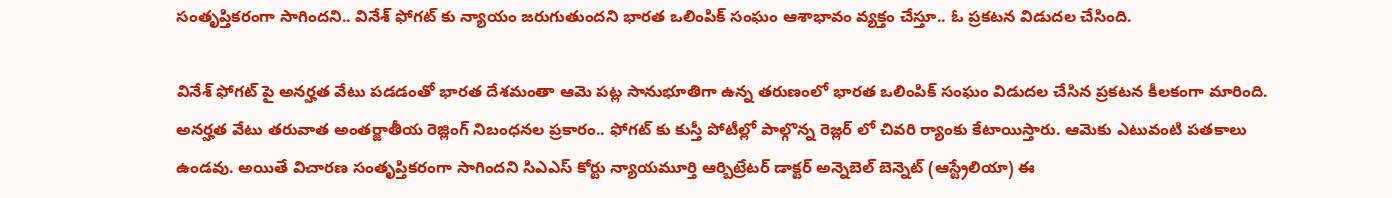సంతృప్తికరంగా సాగిందని.. వినేశ్ ఫోగట్ కు న్యాయం జరుగుతుందని భారత ఒలింపిక్ సంఘం ఆశాభావం వ్యక్తం చేస్తూ.. ఓ ప్రకటన విడుదల చేసింది.

వినేశ్ ఫోగట్ పై అనర్హత వేటు పడడంతో భారత దేశమంతా ఆమె పట్ల సానుభూతిగా ఉన్న తరుణంలో భారత ఒలింపిక్ సంఘం విడుదల చేసిన ప్రకటన కీలకంగా మారింది. అనర్హత వేటు తరువాత అంతర్జాతీయ రెజ్లింగ్ నిబంధనల ప్రకారం.. ఫోగట్ కు కుస్తీ పోటీల్లో పాల్గొన్న రెజ్లర్ లో చివరి ర్యాంకు కేటాయిస్తారు. ఆమెకు ఎటువంటి పతకాలు ఉండవు. అయితే విచారణ సంతృప్తికరంగా సాగిందని సిఎఎస్ కోర్టు న్యాయమూర్తి ఆర్బిట్రేటర్ డాక్టర్ అన్నెబెల్ బెన్నెట్ (ఆస్ట్రేలియా) ఈ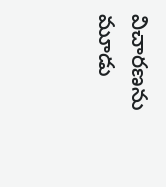విచారణను మూడు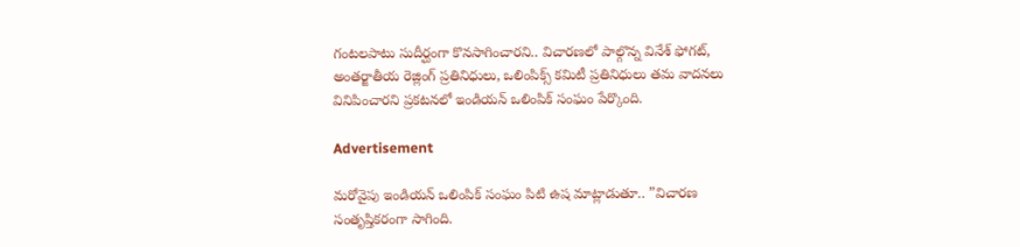గంటలపాటు సుదీర్ఘంగా కొనసాగించారని.. విచారణలో పాల్గొన్న వినేశ్ ఫోగట్, అంతర్జాతీయ రెజ్లింగ్ ప్రతినిధులు, ఒలింపిక్స్ కమిటీ ప్రతినిధులు తమ వాదనలు వినిపించారని ప్రకటనలో ఇండియన్ ఒలింపిక్ సంఘం పేర్కొంది.

Advertisement

మరోవైపు ఇండియన్ ఒలింపిక్ సంఘం పిటి ఉష మాట్లాడుతూ.. ”విచారణ సంతృప్తికరంగా సాగింది.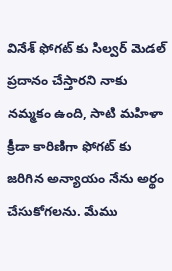వినేశ్ ఫోగట్ కు సిల్వర్ మెడల్ ప్రదానం చేస్తారని నాకు నమ్మకం ఉంది, సాటి మహిళా క్రీడా కారిణిగా ఫోగట్ కు జరిగిన అన్యాయం నేను అర్థం చేసుకోగలను. మేము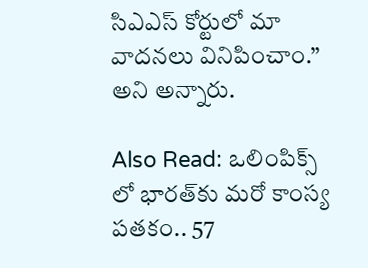సిఎఎస్ కోర్టులో మా వాదనలు వినిపించాం.” అని అన్నారు.

Also Read: ఒలింపిక్స్ లో భారత్‌కు మరో కాంస్య పతకం.. 57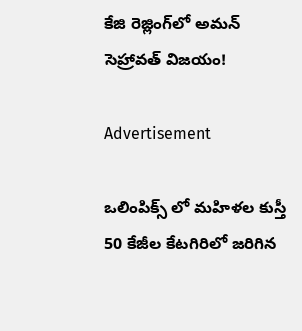కేజి రెజ్లింగ్‌లో అమన్ సెహ్రావత్ విజయం!

Advertisement

ఒలింపిక్స్ లో మహిళల కుస్తీ 50 కేజీల కేటగిరిలో జరిగిన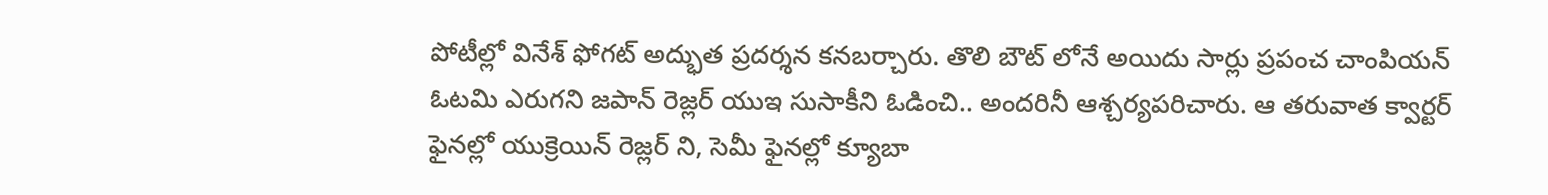పోటీల్లో వినేశ్ ఫోగట్ అద్భుత ప్రదర్శన కనబర్చారు. తొలి బౌట్ లోనే అయిదు సార్లు ప్రపంచ చాంపియన్ ఓటమి ఎరుగని జపాన్ రెజ్లర్ యుఇ సుసాకీని ఓడించి.. అందరినీ ఆశ్చర్యపరిచారు. ఆ తరువాత క్వార్టర్ ఫైనల్లో యుక్రెయిన్ రెజ్లర్ ని, సెమీ ఫైనల్లో క్యూబా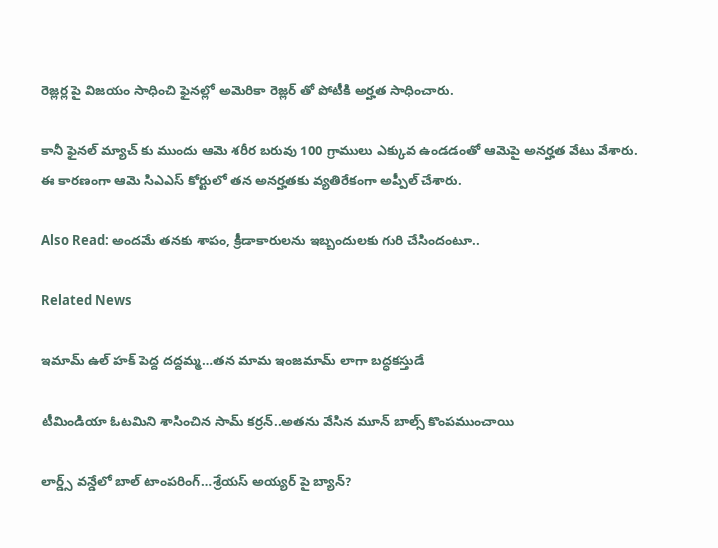రెజ్లర్ల పై విజయం సాధించి ఫైనల్లో అమెరికా రెజ్లర్ తో పోటీకి అర్హత సాధించారు.

కానీ ఫైనల్ మ్యాచ్ కు ముందు ఆమె శరీర బరువు 100 గ్రాములు ఎక్కువ ఉండడంతో ఆమెపై అనర్హత వేటు వేశారు. ఈ కారణంగా ఆమె సిఎఎస్ కోర్టులో తన అనర్హతకు వ్యతిరేకంగా అప్పీల్ చేశారు.

Also Read: అందమే తనకు శాపం, క్రీడాకారులను ఇబ్బందులకు గురి చేసిందంటూ..

Related News

ఇమామ్ ఉల్ హక్ పెద్ద ద‌ద్ద‌మ్మ‌…త‌న‌ మామ ఇంజ‌మామ్ లాగా బ‌ద్ధ‌క‌స్తుడే

టీమిండియా ఓట‌మిని శాసించిన‌ సామ్‌ కర్రన్..అత‌ను వేసిన మూన్ బాల్స్ కొంప‌ముంచాయి

లార్డ్స్ వన్డేలో బాల్ టాంపరింగ్…శ్రేయస్ అయ్యర్ పై బ్యాన్?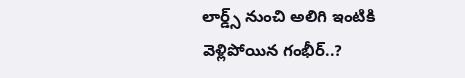లార్డ్స్ నుంచి అలిగి ఇంటికి వెళ్లిపోయిన గంభీర్..?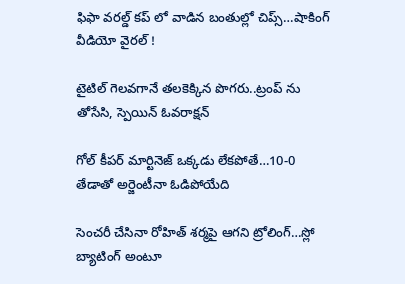ఫిఫా వ‌ర‌ల్డ్ క‌ప్ లో వాడిన‌ బంతుల్లో చిప్స్…షాకింగ్ వీడియో వైర‌ల్ !

టైటిల్ గెల‌వ‌గానే త‌ల‌కెక్కిన పొగ‌రు..ట్రంప్ ను తోసేసి, స్పెయిన్ ఓవ‌రాక్ష‌న్‌

గోల్ కీపర్ మార్టినెజ్ ఒక్క‌డు లేక‌పోతే…10-0 తేడాతో అర్జెంటీనా ఓడిపోయేది

సెంచ‌రీ చేసినా రోహిత్ శ‌ర్మ‌పై ఆగ‌ని ట్రోలింగ్…స్లో బ్యాటింగ్ అంటూ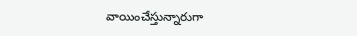వాయించేస్తున్నారుగా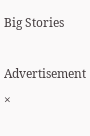Big Stories

Advertisement
×